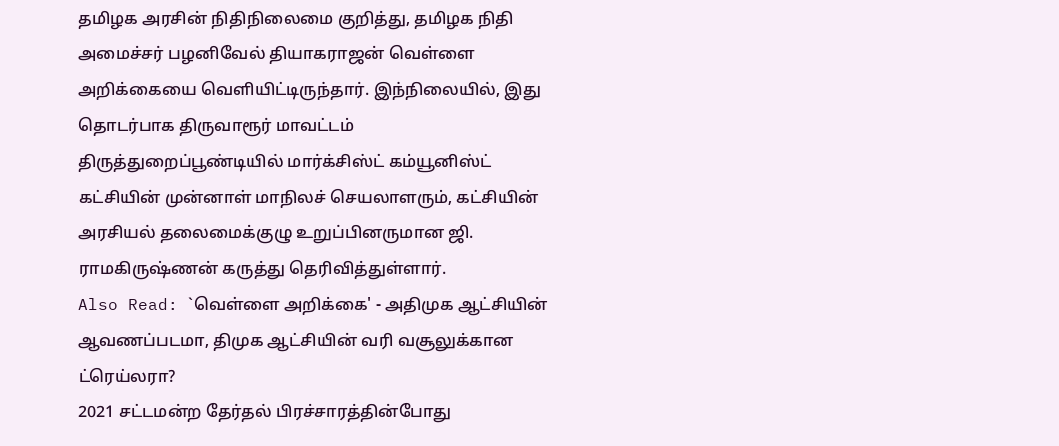தமிழக அரசின் நிதிநிலைமை குறித்து, தமிழக நிதி அமைச்சர் பழனிவேல் தியாகராஜன் வெள்ளை அறிக்கையை வெளியிட்டிருந்தார். இந்நிலையில், இது தொடர்பாக திருவாரூர் மாவட்டம் திருத்துறைப்பூண்டியில் மார்க்சிஸ்ட் கம்யூனிஸ்ட் கட்சியின் முன்னாள் மாநிலச் செயலாளரும், கட்சியின் அரசியல் தலைமைக்குழு உறுப்பினருமான ஜி. ராமகிருஷ்ணன் கருத்து தெரிவித்துள்ளார்.
Also Read: `வெள்ளை அறிக்கை' - அதிமுக ஆட்சியின் ஆவணப்படமா, திமுக ஆட்சியின் வரி வசூலுக்கான ட்ரெய்லரா?
2021 சட்டமன்ற தேர்தல் பிரச்சாரத்தின்போது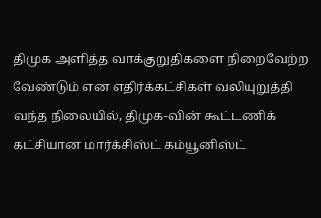திமுக அளித்த வாக்குறுதிகளை நிறைவேற்ற வேண்டும் என எதிர்க்கட்சிகள் வலியுறுத்தி வந்த நிலையில், திமுக-வின் கூட்டணிக் கட்சியான மார்க்சிஸ்ட் கம்யூனிஸ்ட்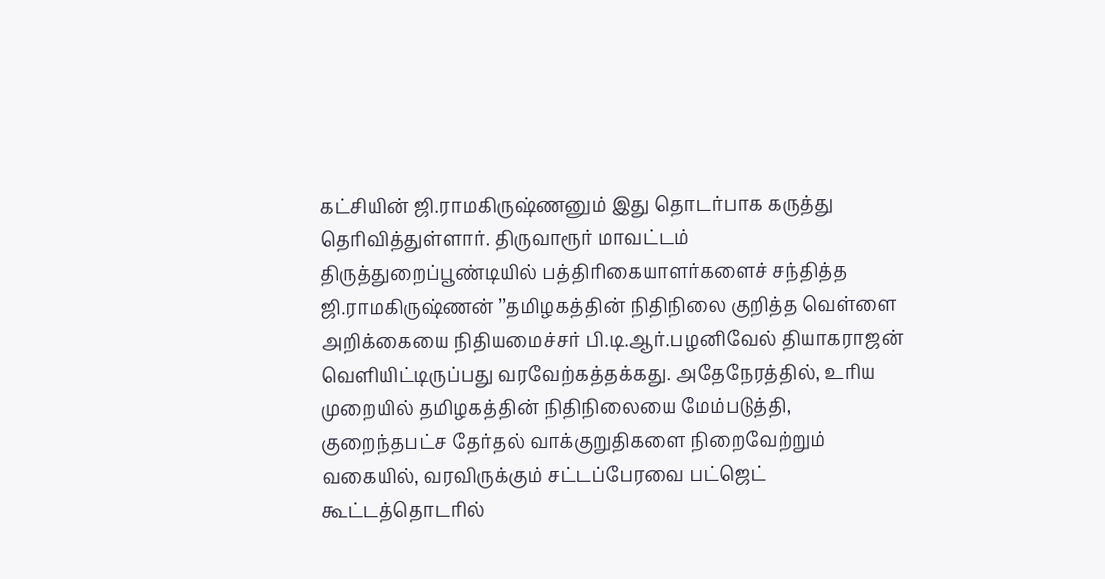கட்சியின் ஜி.ராமகிருஷ்ணனும் இது தொடர்பாக கருத்து தெரிவித்துள்ளார். திருவாரூர் மாவட்டம் திருத்துறைப்பூண்டியில் பத்திரிகையாளர்களைச் சந்தித்த ஜி.ராமகிருஷ்ணன் ’’தமிழகத்தின் நிதிநிலை குறித்த வெள்ளை அறிக்கையை நிதியமைச்சர் பி.டி.ஆர்.பழனிவேல் தியாகராஜன் வெளியிட்டிருப்பது வரவேற்கத்தக்கது. அதேநேரத்தில், உரிய முறையில் தமிழகத்தின் நிதிநிலையை மேம்படுத்தி, குறைந்தபட்ச தேர்தல் வாக்குறுதிகளை நிறைவேற்றும் வகையில், வரவிருக்கும் சட்டப்பேரவை பட்ஜெட் கூட்டத்தொடரில்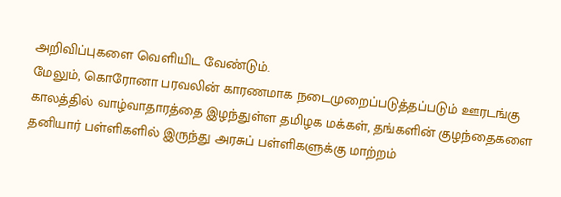அறிவிப்புகளை வெளியிட வேண்டும்.
மேலும், கொரோனா பரவலின் காரணமாக நடைமுறைப்படுத்தப்படும் ஊரடங்கு காலத்தில் வாழ்வாதாரத்தை இழந்துள்ள தமிழக மக்கள், தங்களின் குழந்தைகளை தனியார் பள்ளிகளில் இருந்து அரசுப் பள்ளிகளுக்கு மாற்றம்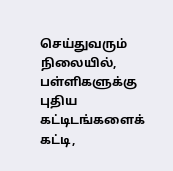செய்துவரும் நிலையில், பள்ளிகளுக்கு புதிய கட்டிடங்களைக் கட்டி,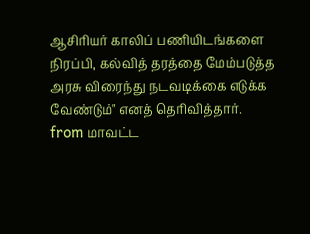ஆசிரியர் காலிப் பணியிடங்களை நிரப்பி, கல்வித் தரத்தை மேம்படுத்த அரசு விரைந்து நடவடிக்கை எடுக்க வேண்டும்" எனத் தெரிவித்தார்.
from மாவட்ட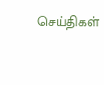செய்திகள்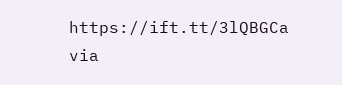https://ift.tt/3lQBGCa
via